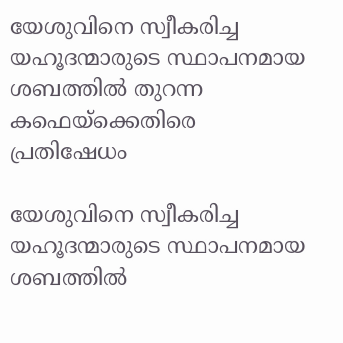യേശുവിനെ സ്വീകരിച്ച യഹൂദന്മാരുടെ സ്ഥാപനമായ ശബത്തില്‍ തുറന്ന കഫെയ്ക്കെതിരെ പ്രതിഷേധം

യേശുവിനെ സ്വീകരിച്ച യഹൂദന്മാരുടെ സ്ഥാപനമായ ശബത്തില്‍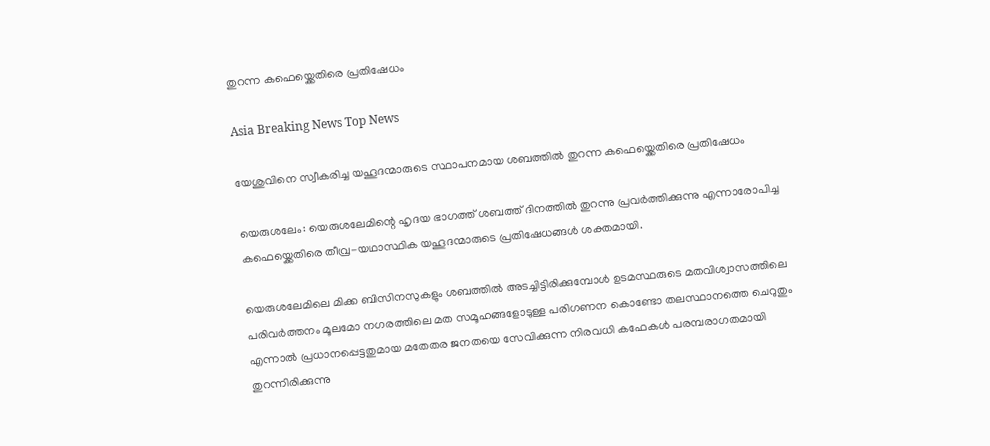തുറന്ന കഫെയ്ക്കെതിരെ പ്രതിഷേധം

Asia Breaking News Top News

യേശുവിനെ സ്വീകരിച്ച യഹൂദന്മാരുടെ സ്ഥാപനമായ ശബത്തില്‍ തുറന്ന കഫെയ്ക്കെതിരെ പ്രതിഷേധം

യെരുശലേം: യെരുശലേമിന്റെ ഹൃദയ ഭാഗത്ത് ശബത്ത് ദിനത്തില്‍ തുറന്നു പ്രവര്‍ത്തിക്കുന്നു എന്നാരോപിച്ച കഫെയ്ക്കെതിരെ തീവ്ര-യഥാസ്ഥിക യഹൂദന്മാരുടെ പ്രതിഷേധങ്ങള്‍ ശക്തമായി.

യെരുശലേമിലെ മിക്ക ബിസിനസുകളും ശബത്തില്‍ അടച്ചിട്ടിരിക്കുമ്പോള്‍ ഉടമസ്ഥരുടെ മതവിശ്വാസത്തിലെ പരിവര്‍ത്തനം മൂലമോ നഗരത്തിലെ മത സമൂഹങ്ങളോടുള്ള പരിഗണന കൊണ്ടോ തലസ്ഥാനത്തെ ചെറുതും എന്നാല്‍ പ്രധാനപ്പെട്ടതുമായ മതേതര ജനതയെ സേവിക്കുന്ന നിരവധി കഫേകള്‍ പരമ്പരാഗതമായി തുറന്നിരിക്കുന്നു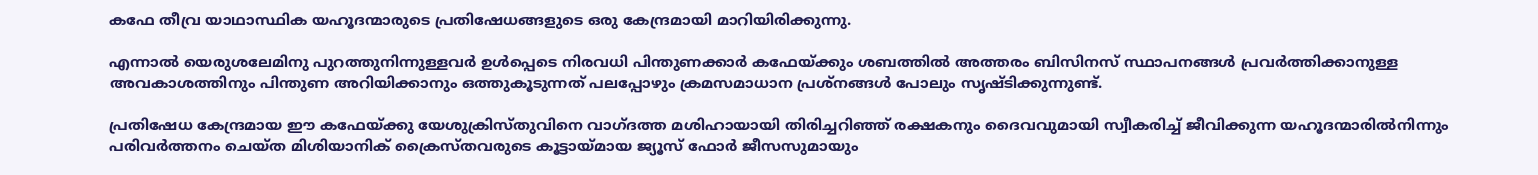കഫേ തീവ്ര യാഥാസ്ഥിക യഹൂദന്മാരുടെ പ്രതിഷേധങ്ങളുടെ ഒരു കേന്ദ്രമായി മാറിയിരിക്കുന്നു.

എന്നാല്‍ യെരുശലേമിനു പുറത്തുനിന്നുള്ളവര്‍ ഉള്‍പ്പെടെ നിരവധി പിന്തുണക്കാര്‍ കഫേയ്ക്കും ശബത്തില്‍ അത്തരം ബിസിനസ് സ്ഥാപനങ്ങള്‍ പ്രവര്‍ത്തിക്കാനുള്ള അവകാശത്തിനും പിന്തുണ അറിയിക്കാനും ഒത്തുകൂടുന്നത് പലപ്പോഴും ക്രമസമാധാന പ്രശ്നങ്ങള്‍ പോലും സൃഷ്ടിക്കുന്നുണ്ട്.

പ്രതിഷേധ കേന്ദ്രമായ ഈ കഫേയ്ക്കു യേശുക്രിസ്തുവിനെ വാഗ്ദത്ത മശിഹായായി തിരിച്ചറിഞ്ഞ് രക്ഷകനും ദൈവവുമായി സ്വീകരിച്ച് ജീവിക്കുന്ന യഹൂദന്മാരില്‍നിന്നും പരിവര്‍ത്തനം ചെയ്ത മിശിയാനിക് ക്രൈസ്തവരുടെ കൂട്ടായ്മായ ജ്യൂസ് ഫോര്‍ ജീസസുമായും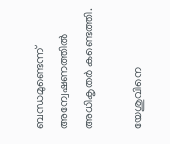ബന്ധമുണ്ടെന്ന് അന്വേഷണത്തില്‍ അധികൃതര്‍ കണ്ടെത്തി.

യേശുവിനെ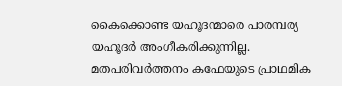കൈക്കൊണ്ട യഹൂദന്മാരെ പാരമ്പര്യ യഹൂദര്‍ അംഗീകരിക്കുന്നില്ല. മതപരിവര്‍ത്തനം കഫേയുടെ പ്രാഥമിക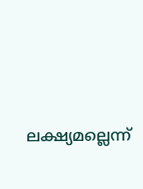ലക്ഷ്യമല്ലെന്ന്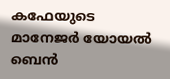കഫേയുടെ മാനേജര്‍ യോയല്‍ ബെന്‍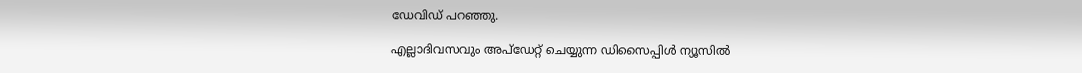ഡേവിഡ് പറഞ്ഞു.

എല്ലാദിവസവും അപ്ഡേറ്റ് ചെയ്യുന്ന ഡിസൈപ്പിൾ ന്യൂസിൽ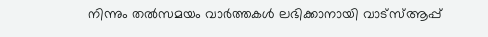നിന്നും തൽസമയം വാർത്തകൾ ലഭിക്കാനായി വാട്സ്ആപ്പ്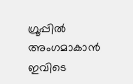ഗ്രൂപ്പിൽ അംഗമാകാൻ ഇവിടെ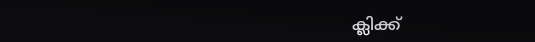ക്ലിക്ക്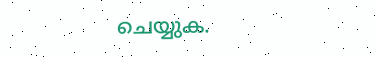ചെയ്യുക.